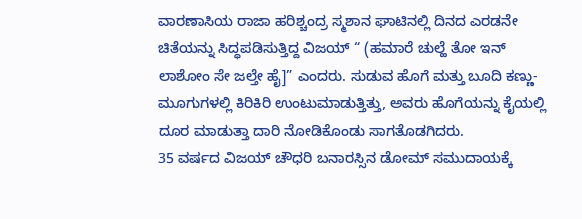ವಾರಣಾಸಿಯ ರಾಜಾ ಹರಿಶ್ಚಂದ್ರ ಸ್ಮಶಾನ ಘಾಟಿನಲ್ಲಿ ದಿನದ ಎರಡನೇ ಚಿತೆಯನ್ನು ಸಿದ್ಧಪಡಿಸುತ್ತಿದ್ದ ವಿಜಯ್ “ (ಹಮಾರೆ ಚುಲ್ಹೆ ತೋ ಇನ್ ಲಾಶೋಂ ಸೇ ಜಲ್ತೇ ಹೈ]” ಎಂದರು. ಸುಡುವ ಹೊಗೆ ಮತ್ತು ಬೂದಿ ಕಣ್ಣು-ಮೂಗುಗಳಲ್ಲಿ ಕಿರಿಕಿರಿ ಉಂಟುಮಾಡುತ್ತಿತ್ತು, ಅವರು ಹೊಗೆಯನ್ನು ಕೈಯಲ್ಲಿ ದೂರ ಮಾಡುತ್ತಾ ದಾರಿ ನೋಡಿಕೊಂಡು ಸಾಗತೊಡಗಿದರು.
35 ವರ್ಷದ ವಿಜಯ್ ಚೌಧರಿ ಬನಾರಸ್ಸಿನ ಡೋಮ್ ಸಮುದಾಯಕ್ಕೆ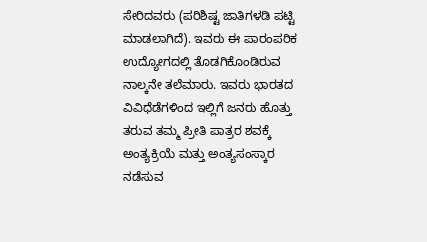ಸೇರಿದವರು (ಪರಿಶಿಷ್ಟ ಜಾತಿಗಳಡಿ ಪಟ್ಟಿ ಮಾಡಲಾಗಿದೆ). ಇವರು ಈ ಪಾರಂಪರಿಕ ಉದ್ಯೋಗದಲ್ಲಿ ತೊಡಗಿಕೊಂಡಿರುವ ನಾಲ್ಕನೇ ತಲೆಮಾರು. ಇವರು ಭಾರತದ ವಿವಿಧೆಡೆಗಳಿಂದ ಇಲ್ಲಿಗೆ ಜನರು ಹೊತ್ತು ತರುವ ತಮ್ಮ ಪ್ರೀತಿ ಪಾತ್ರರ ಶವಕ್ಕೆ ಅಂತ್ಯಕ್ರಿಯೆ ಮತ್ತು ಅಂತ್ಯಸಂಸ್ಕಾರ ನಡೆಸುವ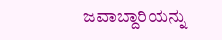ಜವಾಬ್ದಾರಿಯನ್ನು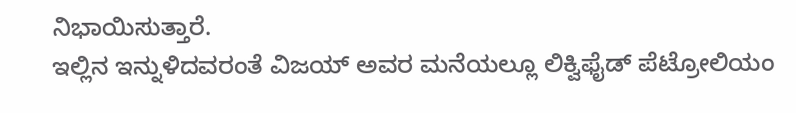ನಿಭಾಯಿಸುತ್ತಾರೆ.
ಇಲ್ಲಿನ ಇನ್ನುಳಿದವರಂತೆ ವಿಜಯ್ ಅವರ ಮನೆಯಲ್ಲೂ ಲಿಕ್ವಿಫೈಡ್ ಪೆಟ್ರೋಲಿಯಂ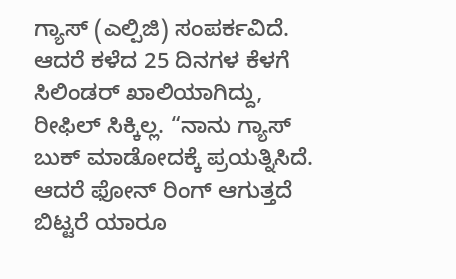ಗ್ಯಾಸ್ (ಎಲ್ಪಿಜಿ) ಸಂಪರ್ಕವಿದೆ. ಆದರೆ ಕಳೆದ 25 ದಿನಗಳ ಕೆಳಗೆ ಸಿಲಿಂಡರ್ ಖಾಲಿಯಾಗಿದ್ದು, ರೀಫಿಲ್ ಸಿಕ್ಕಿಲ್ಲ. “ನಾನು ಗ್ಯಾಸ್ ಬುಕ್ ಮಾಡೋದಕ್ಕೆ ಪ್ರಯತ್ನಿಸಿದೆ. ಆದರೆ ಫೋನ್ ರಿಂಗ್ ಆಗುತ್ತದೆ ಬಿಟ್ಟರೆ ಯಾರೂ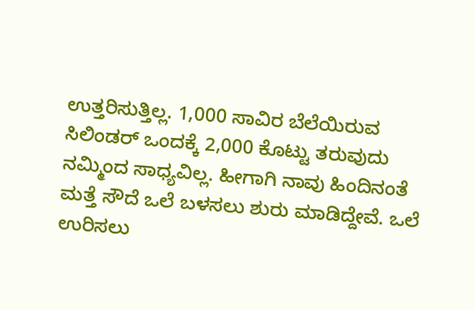ಉತ್ತರಿಸುತ್ತಿಲ್ಲ. 1,000 ಸಾವಿರ ಬೆಲೆಯಿರುವ ಸಿಲಿಂಡರ್ ಒಂದಕ್ಕೆ 2,000 ಕೊಟ್ಟು ತರುವುದು ನಮ್ಮಿಂದ ಸಾಧ್ಯವಿಲ್ಲ. ಹೀಗಾಗಿ ನಾವು ಹಿಂದಿನಂತೆ ಮತ್ತೆ ಸೌದೆ ಒಲೆ ಬಳಸಲು ಶುರು ಮಾಡಿದ್ದೇವೆ. ಒಲೆ ಉರಿಸಲು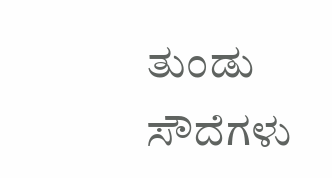ತುಂಡು ಸೌದೆಗಳು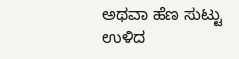ಅಥವಾ ಹೆಣ ಸುಟ್ಟು ಉಳಿದ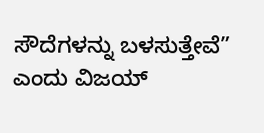ಸೌದೆಗಳನ್ನು ಬಳಸುತ್ತೇವೆ” ಎಂದು ವಿಜಯ್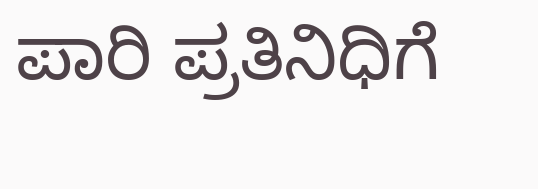ಪಾರಿ ಪ್ರತಿನಿಧಿಗೆ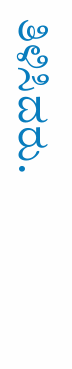ತಿಳಿಸಿದರು.